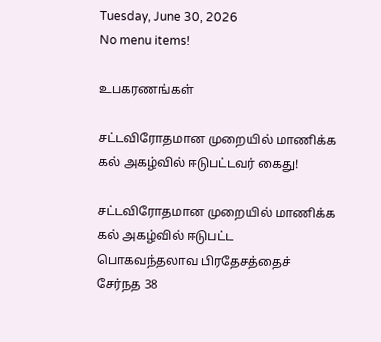Tuesday, June 30, 2026
No menu items!

உபகரணங்கள்

சட்டவிரோதமான முறையில் மாணிக்க கல் அகழ்வில் ஈடுபட்டவர் கைது!

சட்டவிரோதமான முறையில் மாணிக்க கல் அகழ்வில் ஈடுபட்ட பொகவந்தலாவ பிரதேசத்தைச் சேர்நத 38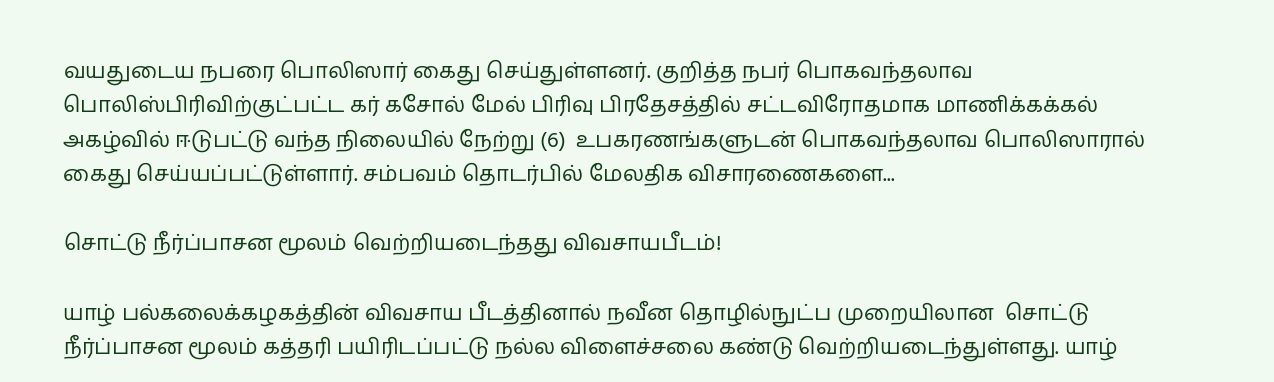வயதுடைய நபரை பொலிஸார் கைது செய்துள்ளனர். குறித்த நபர் பொகவந்தலாவ பொலிஸ்பிரிவிற்குட்பட்ட கர் கசோல் மேல் பிரிவு பிரதேசத்தில் சட்டவிரோதமாக மாணிக்கக்கல் அகழ்வில் ஈடுபட்டு வந்த நிலையில் நேற்று (6)  உபகரணங்களுடன் பொகவந்தலாவ பொலிஸாரால் கைது செய்யப்பட்டுள்ளார். சம்பவம் தொடர்பில் மேலதிக விசாரணைகளை...

சொட்டு நீர்ப்பாசன மூலம் வெற்றியடைந்தது விவசாயபீடம்!

யாழ் பல்கலைக்கழகத்தின் விவசாய பீடத்தினால் நவீன தொழில்நுட்ப முறையிலான  சொட்டு நீர்ப்பாசன மூலம் கத்தரி பயிரிடப்பட்டு நல்ல விளைச்சலை கண்டு வெற்றியடைந்துள்ளது. யாழ்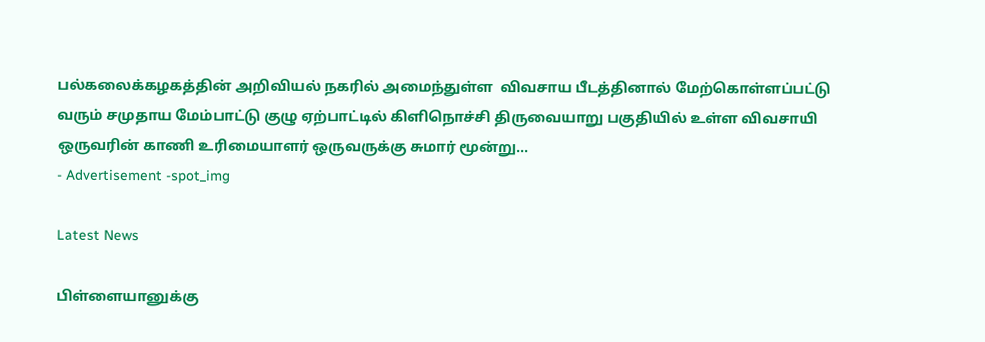பல்கலைக்கழகத்தின் அறிவியல் நகரில் அமைந்துள்ள  விவசாய பீடத்தினால் மேற்கொள்ளப்பட்டு வரும் சமுதாய மேம்பாட்டு குழு ஏற்பாட்டில் கிளிநொச்சி திருவையாறு பகுதியில் உள்ள விவசாயி ஒருவரின் காணி உரிமையாளர் ஒருவருக்கு சுமார் மூன்று...
- Advertisement -spot_img

Latest News

பிள்ளையானுக்கு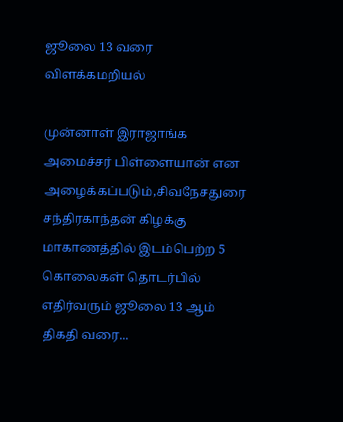ஜூலை 13 வரை விளக்கமறியல்

முன்னாள் இராஜாங்க அமைச்சர் பிள்ளையான் என அழைக்கப்படும்,சிவநேசதுரை சந்திரகாந்தன் கிழக்கு மாகாணத்தில் இடம்பெற்ற 5 கொலைகள் தொடர்பில் எதிர்வரும் ஜூலை 13 ஆம் திகதி வரை...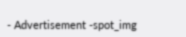- Advertisement -spot_img